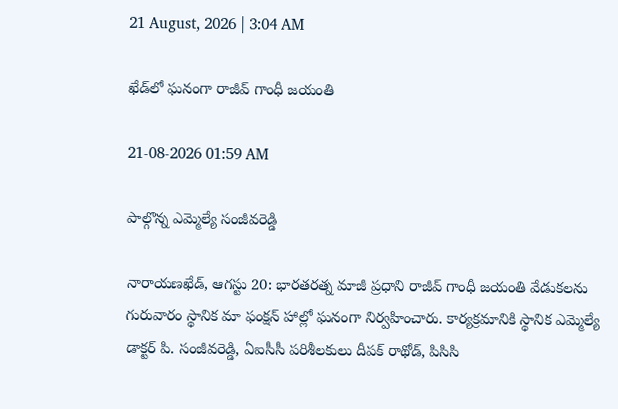21 August, 2026 | 3:04 AM

ఖేడ్‌లో ఘనంగా రాజీవ్ గాంధీ జయంతి

21-08-2026 01:59 AM

పాల్గొన్న ఎమ్మెల్యే సంజీవరెడ్డి

నారాయణఖేడ్, ఆగస్టు 20: భారతరత్న మాజీ ప్రధాని రాజీవ్ గాంధీ జయంతి వేడుకలను గురువారం స్థానిక మా ఫంక్షన్ హాల్లో ఘనంగా నిర్వహించారు. కార్యక్రమానికి స్థానిక ఎమ్మెల్యే డాక్టర్ పి. సంజీవరెడ్డి, ఏఐసీసీ పరిశీలకులు దీపక్ రాథోడ్, పిసిసి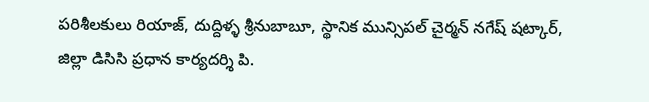పరిశీలకులు రియాజ్, దుద్దిళ్ళ శ్రీనుబాబూ, స్థానిక మున్సిపల్ చైర్మన్ నగేష్ షట్కార్, జిల్లా డిసిసి ప్రధాన కార్యదర్శి పి.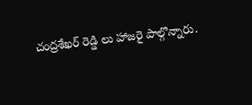చంద్రశేఖర్ రెడ్డి లు హాజరై పాల్గొన్నారు.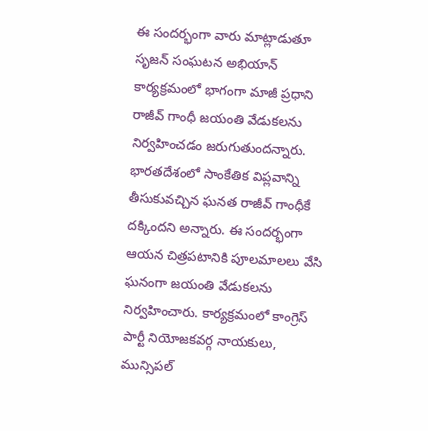ఈ సందర్భంగా వారు మాట్లాడుతూ సృజన్ సంఘటన అభియాన్ కార్యక్రమంలో భాగంగా మాజీ ప్రధాని రాజీవ్ గాంధీ జయంతి వేడుకలను నిర్వహించడం జరుగుతుందన్నారు. భారతదేశంలో సాంకేతిక విప్లవాన్ని తీసుకువచ్చిన ఘనత రాజీవ్ గాంధీకే దక్కిందని అన్నారు. ఈ సందర్భంగా ఆయన చిత్రపటానికి పూలమాలలు వేసి ఘనంగా జయంతి వేడుకలను నిర్వహించారు. కార్యక్రమంలో కాంగ్రెస్ పార్టీ నియోజకవర్గ నాయకులు, మున్సిపల్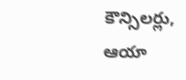కౌన్సిలర్లు, ఆయా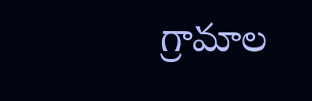గ్రామాల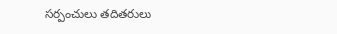సర్పంచులు తదితరులు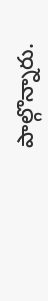పాల్గొన్నారు.